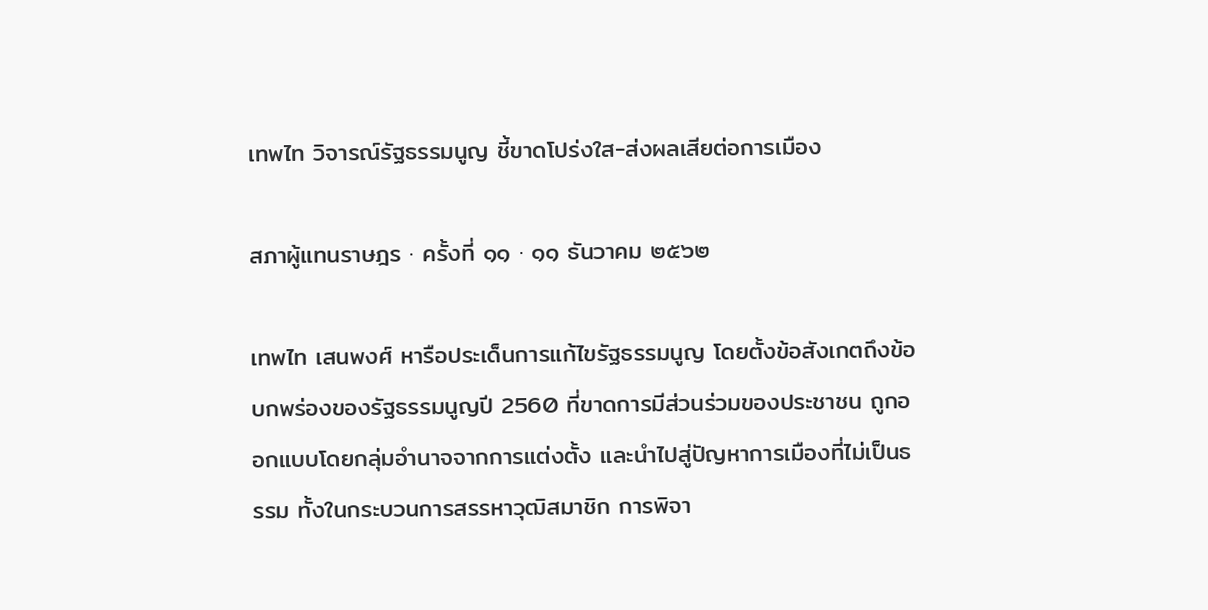เทพไท วิจารณ์รัฐธรรมนูญ ชี้ขาดโปร่งใส-ส่งผลเสียต่อการเมือง

สภาผู้แทนราษฎร · ครั้งที่ ๑๑ · ๑๑ ธันวาคม ๒๕๖๒

เทพไท เสนพงศ์ หารือประเด็นการแก้ไขรัฐธรรมนูญ โดยตั้งข้อสังเกตถึงข้อบกพร่องของรัฐธรรมนูญปี 2560 ที่ขาดการมีส่วนร่วมของประชาชน ถูกออกแบบโดยกลุ่มอำนาจจากการแต่งตั้ง และนำไปสู่ปัญหาการเมืองที่ไม่เป็นธรรม ทั้งในกระบวนการสรรหาวุฒิสมาชิก การพิจา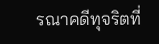รณาคดีทุจริตที่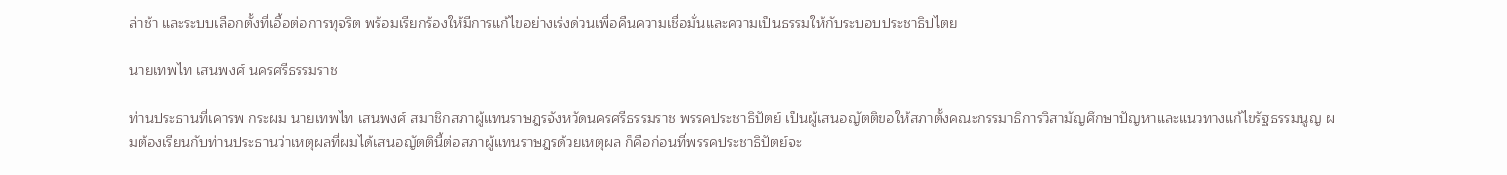ล่าช้า และระบบเลือกตั้งที่เอื้อต่อการทุจริต พร้อมเรียกร้องให้มีการแก้ไขอย่างเร่งด่วนเพื่อคืนความเชื่อมั่นและความเป็นธรรมให้กับระบอบประชาธิปไตย

นายเทพไท เสนพงศ์ นครศรีธรรมราช

ท่านประธานที่เคารพ กระผม นายเทพไท เสนพงศ์ สมาชิกสภาผู้แทนราษฎรจังหวัดนครศรีธรรมราช พรรคประชาธิปัตย์ เป็นผู้เสนอญัตติขอให้สภาตั้งคณะกรรมาธิการวิสามัญศึกษาปัญหาและแนวทางแก้ไขรัฐธรรมนูญ ผมต้องเรียนกับท่านประธานว่าเหตุผลที่ผมได้เสนอญัตตินี้ต่อสภาผู้แทนราษฎรด้วยเหตุผล ก็คือก่อนที่พรรคประชาธิปัตย์จะ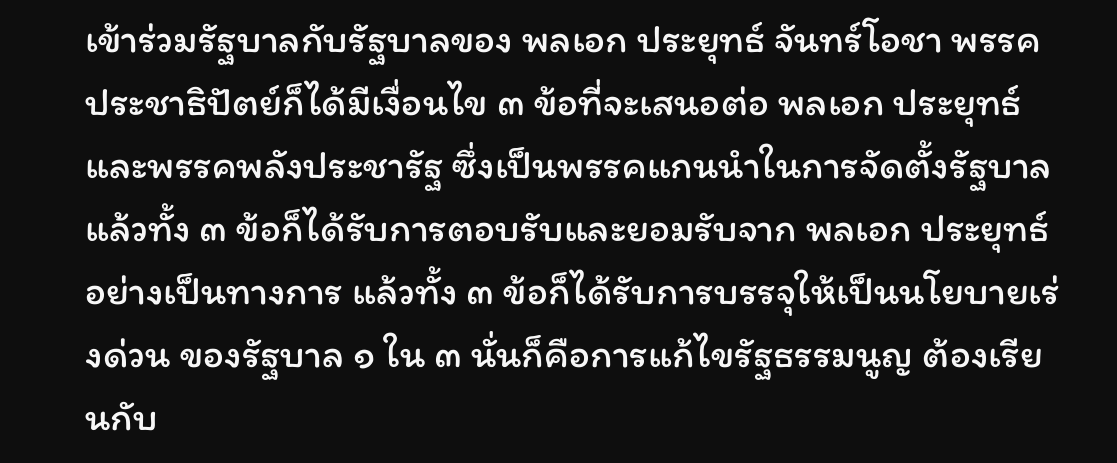เข้าร่วมรัฐบาลกับรัฐบาลของ พลเอก ประยุทธ์ จันทร์โอชา พรรคประชาธิปัตย์ก็ได้มีเงื่อนไข ๓ ข้อที่จะเสนอต่อ พลเอก ประยุทธ์ และพรรคพลังประชารัฐ ซึ่งเป็นพรรคแกนนำในการจัดตั้งรัฐบาล แล้วทั้ง ๓ ข้อก็ได้รับการตอบรับและยอมรับจาก พลเอก ประยุทธ์ อย่างเป็นทางการ แล้วทั้ง ๓ ข้อก็ได้รับการบรรจุให้เป็นนโยบายเร่งด่วน ของรัฐบาล ๑ ใน ๓ นั่นก็คือการแก้ไขรัฐธรรมนูญ ต้องเรียนกับ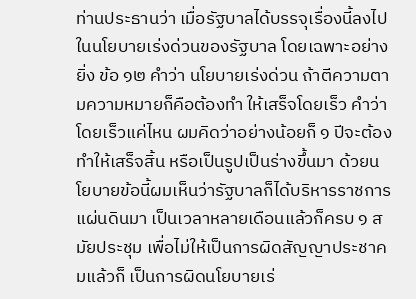ท่านประธานว่า เมื่อรัฐบาลได้บรรจุเรื่องนี้ลงไปในนโยบายเร่งด่วนของรัฐบาล โดยเฉพาะอย่างยิ่ง ข้อ ๑๒ คำว่า นโยบายเร่งด่วน ถ้าตีความตามความหมายก็คือต้องทำ ให้เสร็จโดยเร็ว คำว่า โดยเร็วแค่ไหน ผมคิดว่าอย่างน้อยก็ ๑ ปีจะต้องทำให้เสร็จสิ้น หรือเป็นรูปเป็นร่างขึ้นมา ด้วยนโยบายข้อนี้ผมเห็นว่ารัฐบาลก็ได้บริหารราชการแผ่นดินมา เป็นเวลาหลายเดือนแล้วก็ครบ ๑ สมัยประชุม เพื่อไม่ให้เป็นการผิดสัญญาประชาคมแล้วก็ เป็นการผิดนโยบายเร่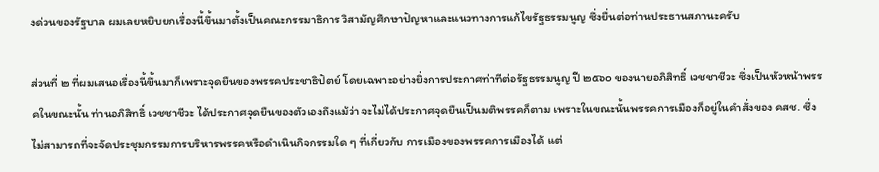งด่วนของรัฐบาล ผมเลยหยิบยกเรื่องนี้ขึ้นมาตั้งเป็นคณะกรรมาธิการ วิสามัญศึกษาปัญหาและแนวทางการแก้ไขรัฐธรรมนูญ ซึ่งยื่นต่อท่านประธานสภานะครับ

ส่วนที่ ๒ ที่ผมเสนอเรื่องนี้ขึ้นมาก็เพราะจุดยืนของพรรคประชาธิปัตย์ โดยเฉพาะอย่างยิ่งการประกาศท่าทีต่อรัฐธรรมนูญ ปี ๒๕๖๐ ของนายอภิสิทธิ์ เวชชาชีวะ ซึ่งเป็นหัวหน้าพรรคในขณะนั้น ท่านอภิสิทธิ์ เวชชาชีวะ ได้ประกาศจุดยืนของตัวเองถึงแม้ว่า จะไม่ได้ประกาศจุดยืนเป็นมติพรรคก็ตาม เพราะในขณะนั้นพรรคการเมืองก็อยู่ในคำสั่งของ คสช. ซึ่งไม่สามารถที่จะจัดประชุมกรรมการบริหารพรรคหรือดำเนินกิจกรรมใด ๆ ที่เกี่ยวกับ การเมืองของพรรคการเมืองได้ แต่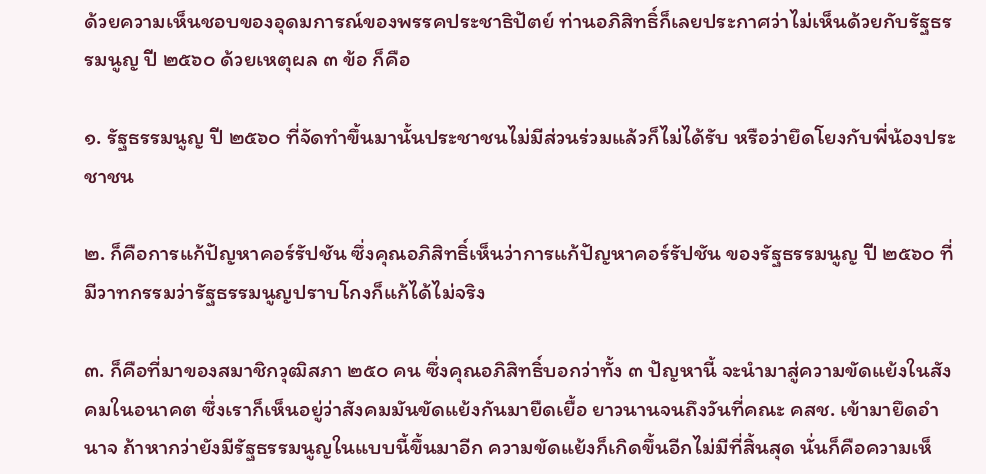ด้วยความเห็นชอบของอุดมการณ์ของพรรคประชาธิปัตย์ ท่านอภิสิทธิ์ก็เลยประกาศว่าไม่เห็นด้วยกับรัฐธรรมนูญ ปี ๒๕๖๐ ด้วยเหตุผล ๓ ข้อ ก็คือ

๑. รัฐธรรมนูญ ปี ๒๕๖๐ ที่จัดทำขึ้นมานั้นประชาชนไม่มีส่วนร่วมแล้วก็ไม่ได้รับ หรือว่ายึดโยงกับพี่น้องประชาชน

๒. ก็คือการแก้ปัญหาคอร์รัปชัน ซึ่งคุณอภิสิทธิ์เห็นว่าการแก้ปัญหาคอร์รัปชัน ของรัฐธรรมนูญ ปี ๒๕๖๐ ที่มีวาทกรรมว่ารัฐธรรมนูญปราบโกงก็แก้ได้ไม่จริง

๓. ก็คือที่มาของสมาชิกวุฒิสภา ๒๕๐ คน ซึ่งคุณอภิสิทธิ์บอกว่าทั้ง ๓ ปัญหานี้ จะนำมาสู่ความขัดแย้งในสังคมในอนาคต ซึ่งเราก็เห็นอยู่ว่าสังคมมันขัดแย้งกันมายืดเยื้อ ยาวนานจนถึงวันที่คณะ คสช. เข้ามายึดอำนาจ ถ้าหากว่ายังมีรัฐธรรมนูญในแบบนี้ขึ้นมาอีก ความขัดแย้งก็เกิดขึ้นอีกไม่มีที่สิ้นสุด นั่นก็คือความเห็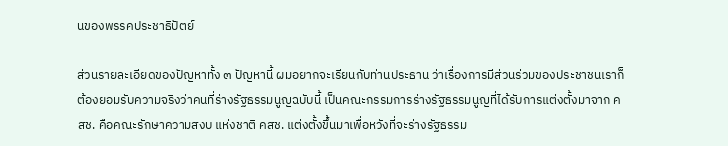นของพรรคประชาธิปัตย์

ส่วนรายละเอียดของปัญหาทั้ง ๓ ปัญหานี้ ผมอยากจะเรียนกับท่านประธาน ว่าเรื่องการมีส่วนร่วมของประชาชนเราก็ต้องยอมรับความจริงว่าคนที่ร่างรัฐธรรมนูญฉบับนี้ เป็นคณะกรรมการร่างรัฐธรรมนูญที่ได้รับการแต่งตั้งมาจาก คสช. คือคณะรักษาความสงบ แห่งชาติ คสช. แต่งตั้งขึ้นมาเพื่อหวังที่จะร่างรัฐธรรม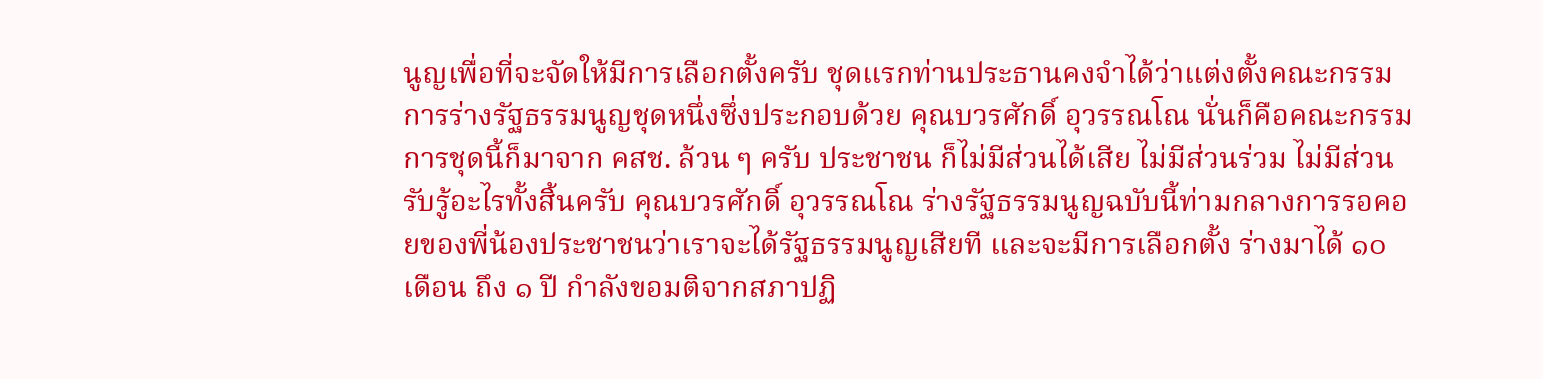นูญเพื่อที่จะจัดให้มีการเลือกตั้งครับ ชุดแรกท่านประธานคงจำได้ว่าแต่งตั้งคณะกรรมการร่างรัฐธรรมนูญชุดหนึ่งซึ่งประกอบด้วย คุณบวรศักดิ์ อุวรรณโณ นั่นก็คือคณะกรรมการชุดนี้ก็มาจาก คสช. ล้วน ๆ ครับ ประชาชน ก็ไม่มีส่วนได้เสีย ไม่มีส่วนร่วม ไม่มีส่วนรับรู้อะไรทั้งสิ้นครับ คุณบวรศักดิ์ อุวรรณโณ ร่างรัฐธรรมนูญฉบับนี้ท่ามกลางการรอคอยของพี่น้องประชาชนว่าเราจะได้รัฐธรรมนูญเสียที และจะมีการเลือกตั้ง ร่างมาได้ ๑๐ เดือน ถึง ๑ ปี กำลังขอมติจากสภาปฏิ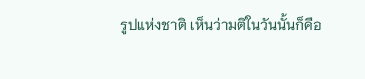รูปแห่งชาติ เห็นว่ามติในวันนั้นก็คือ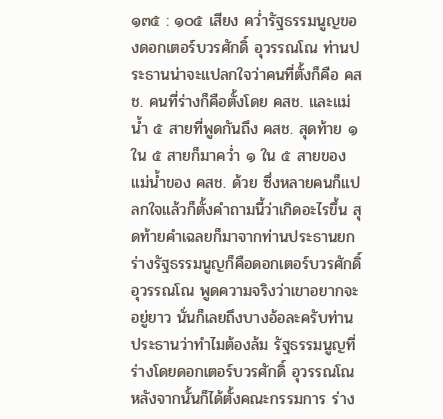๑๓๕ : ๑๐๕ เสียง คว่ำรัฐธรรมนูญของดอกเตอร์บวรศักดิ์ อุวรรณโณ ท่านประธานน่าจะแปลกใจว่าคนที่ตั้งก็คือ คสช. คนที่ร่างก็คือตั้งโดย คสช. และแม่น้ำ ๕ สายที่พูดกันถึง คสช. สุดท้าย ๑ ใน ๕ สายก็มาคว่ำ ๑ ใน ๕ สายของแม่น้ำของ คสช. ด้วย ซึ่งหลายคนก็แปลกใจแล้วก็ตั้งคำถามนี้ว่าเกิดอะไรขึ้น สุดท้ายคำเฉลยก็มาจากท่านประธานยกร่างรัฐธรรมนูญก็คือดอกเตอร์บวรศักดิ์ อุวรรณโณ พูดความจริงว่าเขาอยากจะอยู่ยาว นั่นก็เลยถึงบางอ้อละครับท่านประธานว่าทำไมต้องล้ม รัฐธรรมนูญที่ร่างโดยดอกเตอร์บวรศักดิ์ อุวรรณโณ หลังจากนั้นก็ได้ตั้งคณะกรรมการ ร่าง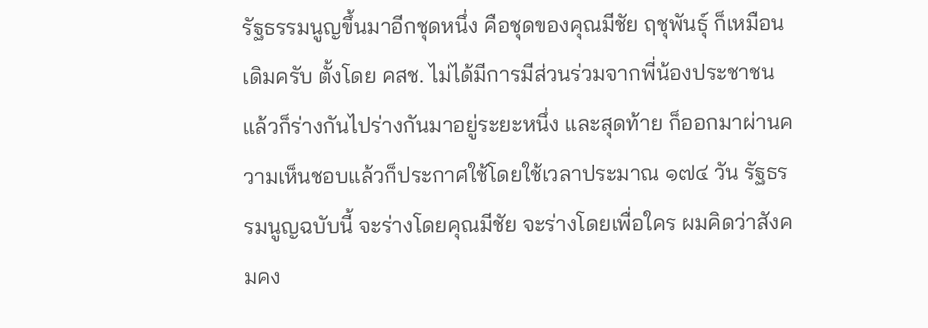รัฐธรรมนูญขึ้นมาอีกชุดหนึ่ง คือชุดของคุณมีชัย ฤชุพันธุ์ ก็เหมือนเดิมครับ ตั้งโดย คสช. ไม่ได้มีการมีส่วนร่วมจากพี่น้องประชาชน แล้วก็ร่างกันไปร่างกันมาอยู่ระยะหนึ่ง และสุดท้าย ก็ออกมาผ่านความเห็นชอบแล้วก็ประกาศใช้โดยใช้เวลาประมาณ ๑๗๔ วัน รัฐธรรมนูญฉบับนี้ จะร่างโดยคุณมีชัย จะร่างโดยเพื่อใคร ผมคิดว่าสังคมคง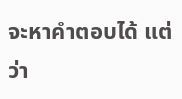จะหาคำตอบได้ แต่ว่า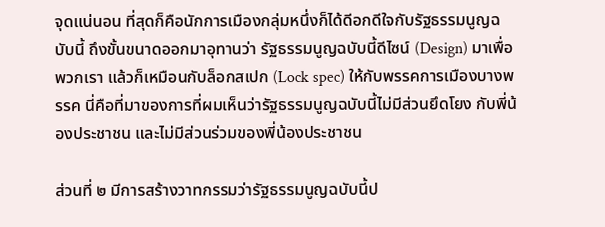จุดแน่นอน ที่สุดก็คือนักการเมืองกลุ่มหนึ่งก็ได้ดีอกดีใจกับรัฐธรรมนูญฉบับนี้ ถึงขั้นขนาดออกมาอุทานว่า รัฐธรรมนูญฉบับนี้ดีไซน์ (Design) มาเพื่อพวกเรา แล้วก็เหมือนกับล็อกสเปก (Lock spec) ให้กับพรรคการเมืองบางพรรค นี่คือที่มาของการที่ผมเห็นว่ารัฐธรรมนูญฉบับนี้ไม่มีส่วนยึดโยง กับพี่น้องประชาชน และไม่มีส่วนร่วมของพี่น้องประชาชน

ส่วนที่ ๒ มีการสร้างวาทกรรมว่ารัฐธรรมนูญฉบับนี้ป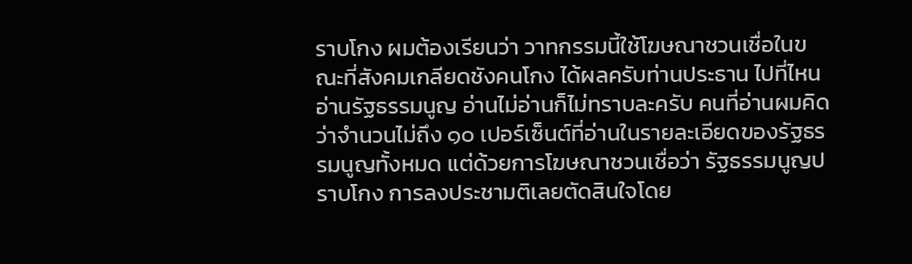ราบโกง ผมต้องเรียนว่า วาทกรรมนี้ใช้โฆษณาชวนเชื่อในขณะที่สังคมเกลียดชังคนโกง ได้ผลครับท่านประธาน ไปที่ไหนอ่านรัฐธรรมนูญ อ่านไม่อ่านก็ไม่ทราบละครับ คนที่อ่านผมคิดว่าจำนวนไม่ถึง ๑๐ เปอร์เซ็นต์ที่อ่านในรายละเอียดของรัฐธรรมนูญทั้งหมด แต่ด้วยการโฆษณาชวนเชื่อว่า รัฐธรรมนูญปราบโกง การลงประชามติเลยตัดสินใจโดย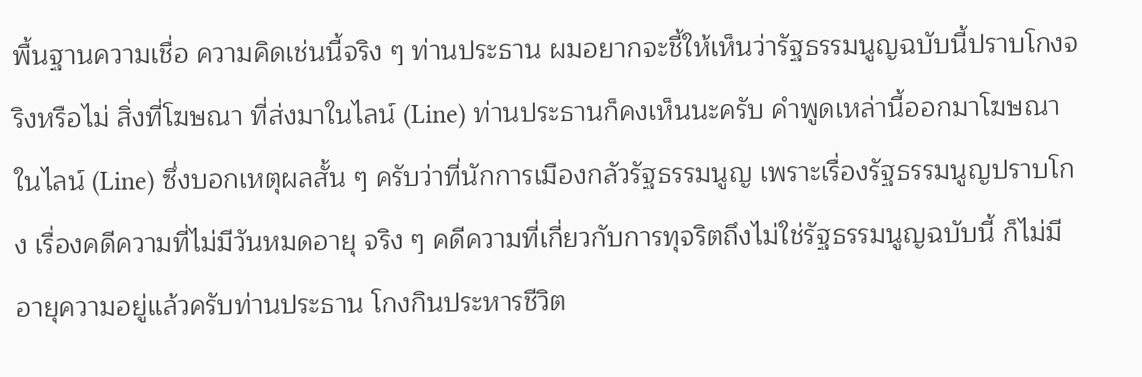พื้นฐานความเชื่อ ความคิดเช่นนี้จริง ๆ ท่านประธาน ผมอยากจะชี้ให้เห็นว่ารัฐธรรมนูญฉบับนี้ปราบโกงจริงหรือไม่ สิ่งที่โฆษณา ที่ส่งมาในไลน์ (Line) ท่านประธานก็คงเห็นนะครับ คำพูดเหล่านี้ออกมาโฆษณาในไลน์ (Line) ซึ่งบอกเหตุผลสั้น ๆ ครับว่าที่นักการเมืองกลัวรัฐธรรมนูญ เพราะเรื่องรัฐธรรมนูญปราบโกง เรื่องคดีความที่ไม่มีวันหมดอายุ จริง ๆ คดีความที่เกี่ยวกับการทุจริตถึงไม่ใช่รัฐธรรมนูญฉบับนี้ ก็ไม่มีอายุความอยู่แล้วครับท่านประธาน โกงกินประหารชีวิต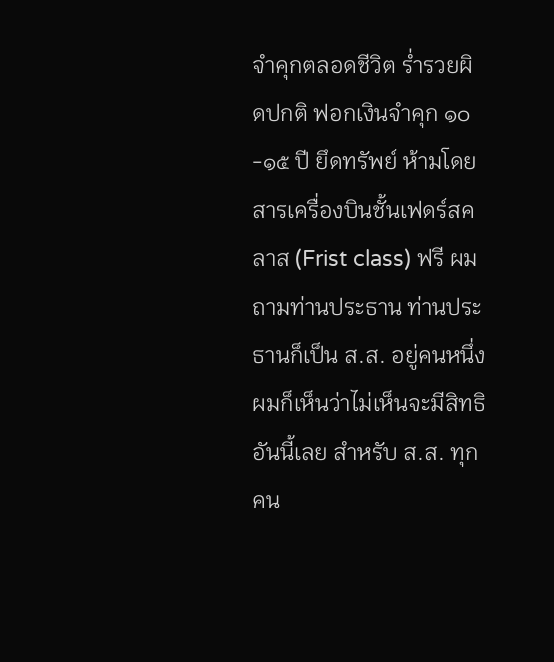จำคุกตลอดชีวิต ร่ำรวยผิดปกติ ฟอกเงินจำคุก ๑๐-๑๕ ปี ยึดทรัพย์ ห้ามโดยสารเครื่องบินชั้นเฟดร์สคลาส (Frist class) ฟรี ผมถามท่านประธาน ท่านประธานก็เป็น ส.ส. อยู่คนหนึ่ง ผมก็เห็นว่าไม่เห็นจะมีสิทธิอันนี้เลย สำหรับ ส.ส. ทุกคน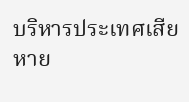บริหารประเทศเสียหาย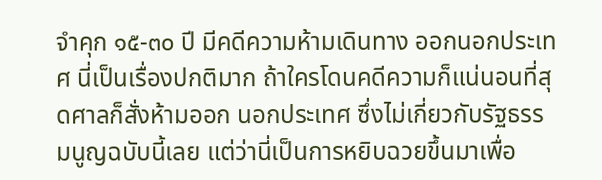จำคุก ๑๕-๓๐ ปี มีคดีความห้ามเดินทาง ออกนอกประเทศ นี่เป็นเรื่องปกติมาก ถ้าใครโดนคดีความก็แน่นอนที่สุดศาลก็สั่งห้ามออก นอกประเทศ ซึ่งไม่เกี่ยวกับรัฐธรรมนูญฉบับนี้เลย แต่ว่านี่เป็นการหยิบฉวยขึ้นมาเพื่อ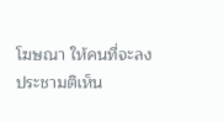โฆษณา ให้คนที่จะลงประชามติเห็น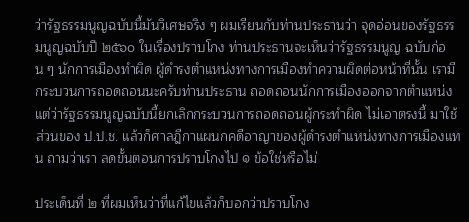ว่ารัฐธรรมนูญฉบับนี้มันวิเศษจริง ๆ ผมเรียนกับท่านประธานว่า จุดอ่อนของรัฐธรรมนูญฉบับปี ๒๕๖๐ ในเรื่องปราบโกง ท่านประธานจะเห็นว่ารัฐธรรมนูญ ฉบับก่อน ๆ นักการเมืองทำผิด ผู้ดำรงตำแหน่งทางการเมืองทำความผิดต่อหน้าที่นั้น เรามีกระบวนการถอดถอนนะครับท่านประธาน ถอดถอนนักการเมืองออกจากตำแหน่ง แต่ว่ารัฐธรรมนูญฉบับนี้ยกเลิกกระบวนการถอดถอนผู้กระทำผิด ไม่เอาตรงนี้ มาใช้ส่วนของ ป.ป.ช. แล้วก็ศาลฎีกาแผนกคดีอาญาของผู้ดำรงตำแหน่งทางการเมืองแทน ถามว่าเรา ลดขั้นตอนการปราบโกงไป ๑ ข้อใช่หรือไม่

ประเด็นที่ ๒ ที่ผมเห็นว่าที่แก้ไขแล้วก็บอกว่าปราบโกง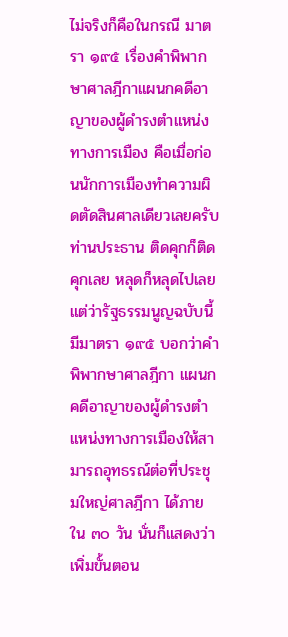ไม่จริงก็คือในกรณี มาตรา ๑๙๕ เรื่องคำพิพากษาศาลฎีกาแผนกคดีอาญาของผู้ดำรงตำแหน่งทางการเมือง คือเมื่อก่อนนักการเมืองทำความผิดตัดสินศาลเดียวเลยครับท่านประธาน ติดคุกก็ติดคุกเลย หลุดก็หลุดไปเลย แต่ว่ารัฐธรรมนูญฉบับนี้มีมาตรา ๑๙๕ บอกว่าคำพิพากษาศาลฎีกา แผนกคดีอาญาของผู้ดำรงตำแหน่งทางการเมืองให้สามารถอุทธรณ์ต่อที่ประชุมใหญ่ศาลฎีกา ได้ภายใน ๓๐ วัน นั่นก็แสดงว่าเพิ่มขั้นตอน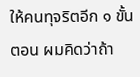ให้คนทุจริตอีก ๑ ขั้นตอน ผมคิดว่าถ้า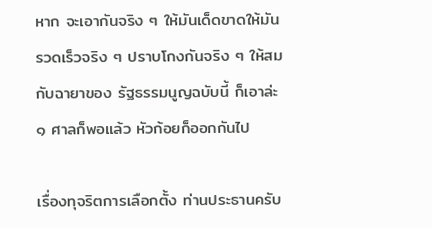หาก จะเอากันจริง ๆ ให้มันเด็ดขาดให้มันรวดเร็วจริง ๆ ปราบโกงกันจริง ๆ ให้สมกับฉายาของ รัฐธรรมนูญฉบับนี้ ก็เอาล่ะ ๑ ศาลก็พอแล้ว หัวก้อยก็ออกกันไป

เรื่องทุจริตการเลือกตั้ง ท่านประธานครับ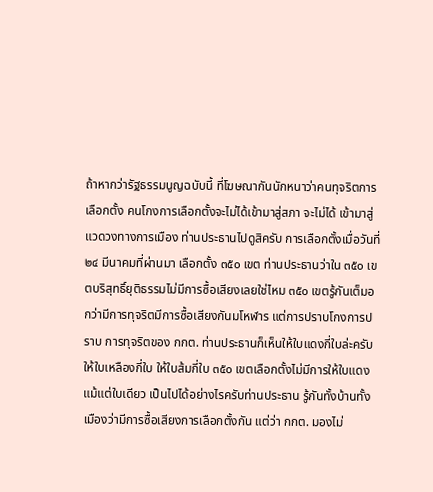ถ้าหากว่ารัฐธรรมนูญฉบับนี้ ที่โฆษณากันนักหนาว่าคนทุจริตการเลือกตั้ง คนโกงการเลือกตั้งจะไม่ได้เข้ามาสู่สภา จะไม่ได้ เข้ามาสู่แวดวงทางการเมือง ท่านประธานไปดูสิครับ การเลือกตั้งเมื่อวันที่ ๒๔ มีนาคมที่ผ่านมา เลือกตั้ง ๓๕๐ เขต ท่านประธานว่าใน ๓๕๐ เขตบริสุทธิ์ยุติธรรมไม่มีการซื้อเสียงเลยใช่ไหม ๓๕๐ เขตรู้กันเต็มอกว่ามีการทุจริตมีการซื้อเสียงกันมโหฬาร แต่การปราบโกงการปราบ การทุจริตของ กกต. ท่านประธานก็เห็นให้ใบแดงกี่ใบล่ะครับ ให้ใบเหลืองกี่ใบ ให้ใบส้มกี่ใบ ๓๕๐ เขตเลือกตั้งไม่มีการให้ใบแดงแม้แต่ใบเดียว เป็นไปได้อย่างไรครับท่านประธาน รู้กันทั้งบ้านทั้งเมืองว่ามีการซื้อเสียงการเลือกตั้งกัน แต่ว่า กกต. มองไม่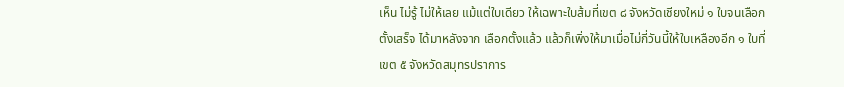เห็น ไม่รู้ ไม่ให้เลย แม้แต่ใบเดียว ให้เฉพาะใบส้มที่เขต ๘ จังหวัดเชียงใหม่ ๑ ใบจนเลือกตั้งเสร็จ ได้มาหลังจาก เลือกตั้งแล้ว แล้วก็เพิ่งให้มาเมื่อไม่กี่วันนี้ให้ใบเหลืองอีก ๑ ใบที่เขต ๕ จังหวัดสมุทรปราการ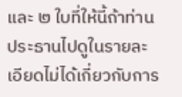และ ๒ ใบที่ให้นี้ถ้าท่านประธานไปดูในรายละเอียดไม่ได้เกี่ยวกับการ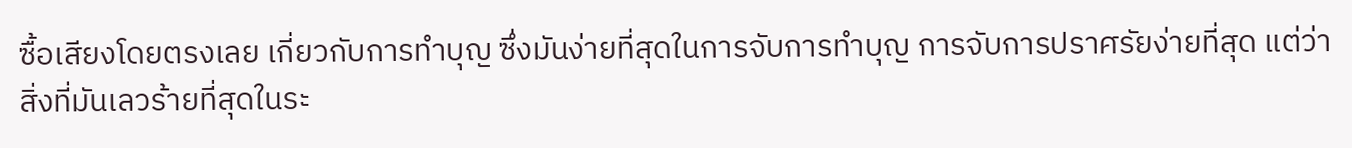ซื้อเสียงโดยตรงเลย เกี่ยวกับการทำบุญ ซึ่งมันง่ายที่สุดในการจับการทำบุญ การจับการปราศรัยง่ายที่สุด แต่ว่า สิ่งที่มันเลวร้ายที่สุดในระ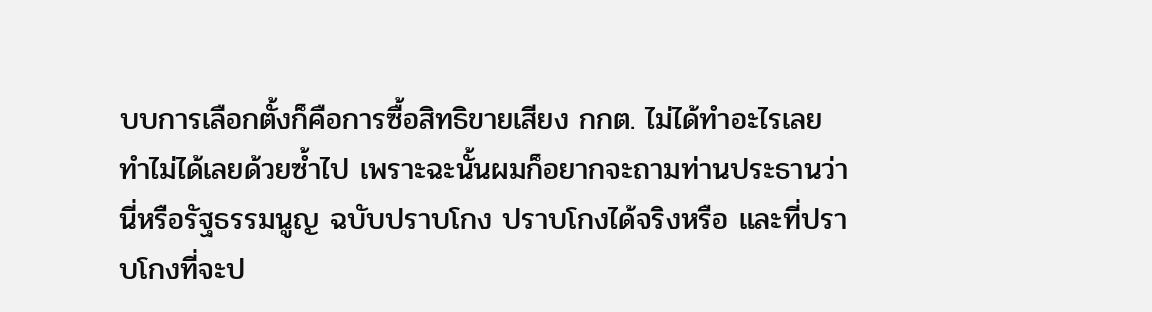บบการเลือกตั้งก็คือการซื้อสิทธิขายเสียง กกต. ไม่ได้ทำอะไรเลย ทำไม่ได้เลยด้วยซ้ำไป เพราะฉะนั้นผมก็อยากจะถามท่านประธานว่านี่หรือรัฐธรรมนูญ ฉบับปราบโกง ปราบโกงได้จริงหรือ และที่ปราบโกงที่จะป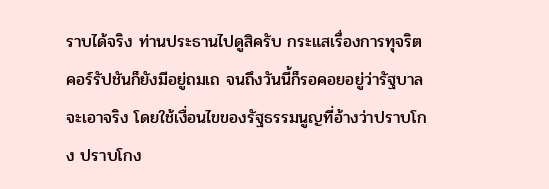ราบได้จริง ท่านประธานไปดูสิครับ กระแสเรื่องการทุจริตคอร์รัปชันก็ยังมีอยู่ถมเถ จนถึงวันนี้ก็รอคอยอยู่ว่ารัฐบาลจะเอาจริง โดยใช้เงื่อนไขของรัฐธรรมนูญที่อ้างว่าปราบโกง ปราบโกง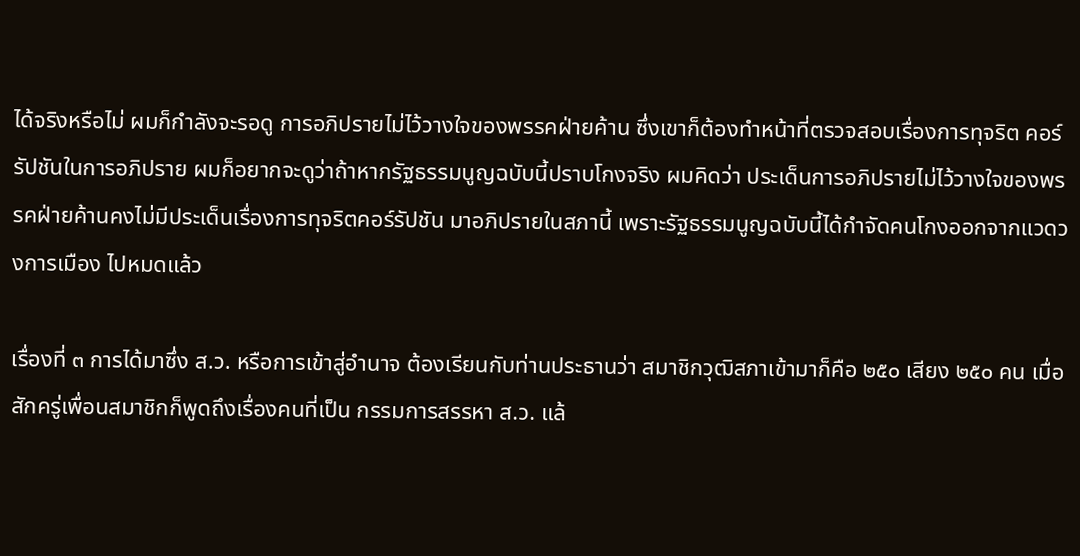ได้จริงหรือไม่ ผมก็กำลังจะรอดู การอภิปรายไม่ไว้วางใจของพรรคฝ่ายค้าน ซึ่งเขาก็ต้องทำหน้าที่ตรวจสอบเรื่องการทุจริต คอร์รัปชันในการอภิปราย ผมก็อยากจะดูว่าถ้าหากรัฐธรรมนูญฉบับนี้ปราบโกงจริง ผมคิดว่า ประเด็นการอภิปรายไม่ไว้วางใจของพรรคฝ่ายค้านคงไม่มีประเด็นเรื่องการทุจริตคอร์รัปชัน มาอภิปรายในสภานี้ เพราะรัฐธรรมนูญฉบับนี้ได้กำจัดคนโกงออกจากแวดวงการเมือง ไปหมดแล้ว

เรื่องที่ ๓ การได้มาซึ่ง ส.ว. หรือการเข้าสู่อำนาจ ต้องเรียนกับท่านประธานว่า สมาชิกวุฒิสภาเข้ามาก็คือ ๒๕๐ เสียง ๒๕๐ คน เมื่อสักครู่เพื่อนสมาชิกก็พูดถึงเรื่องคนที่เป็น กรรมการสรรหา ส.ว. แล้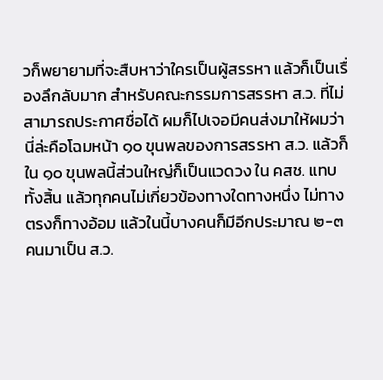วก็พยายามที่จะสืบหาว่าใครเป็นผู้สรรหา แล้วก็เป็นเรื่องลึกลับมาก สำหรับคณะกรรมการสรรหา ส.ว. ที่ไม่สามารถประกาศชื่อได้ ผมก็ไปเจอมีคนส่งมาให้ผมว่า นี่ล่ะคือโฉมหน้า ๑๐ ขุนพลของการสรรหา ส.ว. แล้วก็ใน ๑๐ ขุนพลนี้ส่วนใหญ่ก็เป็นแวดวง ใน คสช. แทบทั้งสิ้น แล้วทุกคนไม่เกี่ยวข้องทางใดทางหนึ่ง ไม่ทางตรงก็ทางอ้อม แล้วในนี้บางคนก็มีอีกประมาณ ๒-๓ คนมาเป็น ส.ว.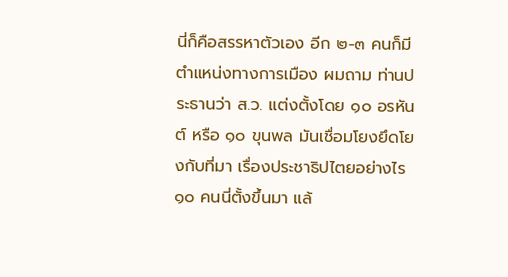นี่ก็คือสรรหาตัวเอง อีก ๒-๓ คนก็มีตำแหน่งทางการเมือง ผมถาม ท่านประธานว่า ส.ว. แต่งตั้งโดย ๑๐ อรหันต์ หรือ ๑๐ ขุนพล มันเชื่อมโยงยึดโยงกับที่มา เรื่องประชาธิปไตยอย่างไร ๑๐ คนนี่ตั้งขึ้นมา แล้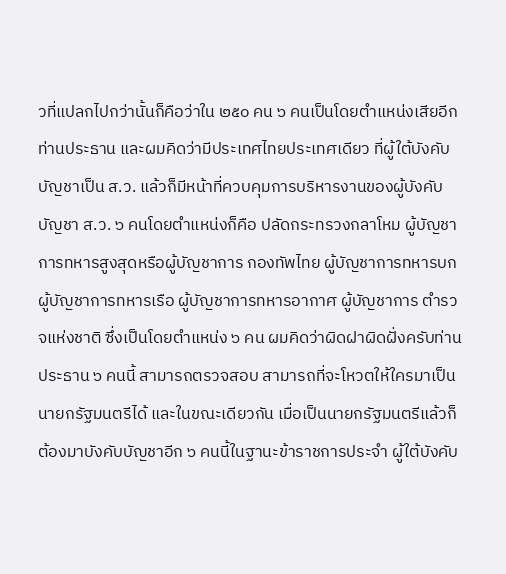วที่แปลกไปกว่านั้นก็คือว่าใน ๒๕๐ คน ๖ คนเป็นโดยตำแหน่งเสียอีกท่านประธาน และผมคิดว่ามีประเทศไทยประเทศเดียว ที่ผู้ใต้บังคับบัญชาเป็น ส.ว. แล้วก็มีหน้าที่ควบคุมการบริหารงานของผู้บังคับบัญชา ส.ว. ๖ คนโดยตำแหน่งก็คือ ปลัดกระทรวงกลาโหม ผู้บัญชาการทหารสูงสุดหรือผู้บัญชาการ กองทัพไทย ผู้บัญชาการทหารบก ผู้บัญชาการทหารเรือ ผู้บัญชาการทหารอากาศ ผู้บัญชาการ ตำรวจแห่งชาติ ซึ่งเป็นโดยตำแหน่ง ๖ คน ผมคิดว่าผิดฝาผิดฝั่งครับท่านประธาน ๖ คนนี้ สามารถตรวจสอบ สามารถที่จะโหวตให้ใครมาเป็นนายกรัฐมนตรีได้ และในขณะเดียวกัน เมื่อเป็นนายกรัฐมนตรีแล้วก็ต้องมาบังคับบัญชาอีก ๖ คนนี้ในฐานะข้าราชการประจำ ผู้ใต้บังคับ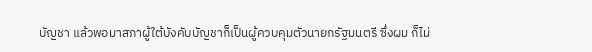บัญชา แล้วพอมาสภาผู้ใต้บังคับบัญชาก็เป็นผู้ควบคุมตัวนายกรัฐมนตรี ซึ่งผม ก็ไม่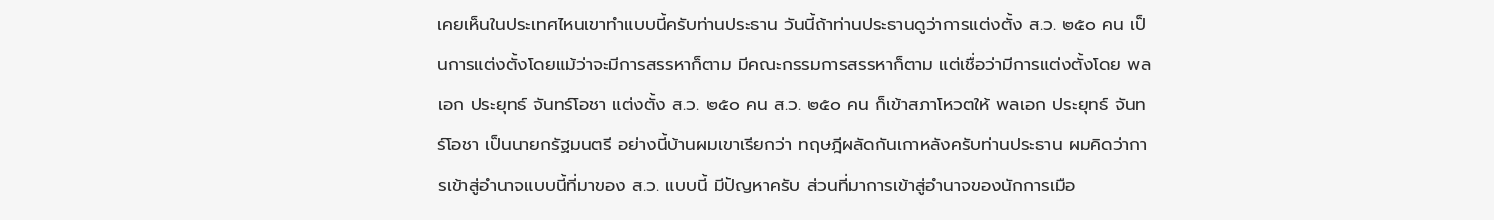เคยเห็นในประเทศไหนเขาทำแบบนี้ครับท่านประธาน วันนี้ถ้าท่านประธานดูว่าการแต่งตั้ง ส.ว. ๒๕๐ คน เป็นการแต่งตั้งโดยแม้ว่าจะมีการสรรหาก็ตาม มีคณะกรรมการสรรหาก็ตาม แต่เชื่อว่ามีการแต่งตั้งโดย พลเอก ประยุทธ์ จันทร์โอชา แต่งตั้ง ส.ว. ๒๕๐ คน ส.ว. ๒๕๐ คน ก็เข้าสภาโหวตให้ พลเอก ประยุทธ์ จันทร์โอชา เป็นนายกรัฐมนตรี อย่างนี้บ้านผมเขาเรียกว่า ทฤษฎีผลัดกันเกาหลังครับท่านประธาน ผมคิดว่าการเข้าสู่อำนาจแบบนี้ที่มาของ ส.ว. แบบนี้ มีปัญหาครับ ส่วนที่มาการเข้าสู่อำนาจของนักการเมือ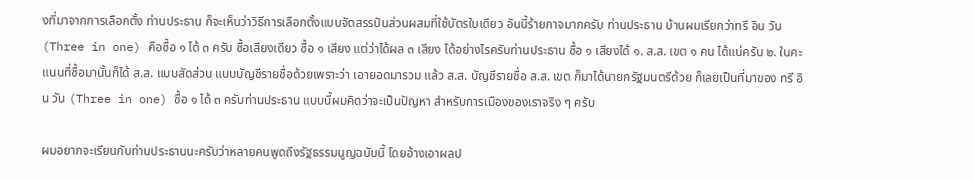งที่มาจากการเลือกตั้ง ท่านประธาน ก็จะเห็นว่าวิธีการเลือกตั้งแบบจัดสรรปันส่วนผสมที่ใช้บัตรใบเดียว อันนี้ร้ายกาจมากครับ ท่านประธาน บ้านผมเรียกว่าทรี อิน วัน (Three in one) คือซื้อ ๑ ได้ ๓ ครับ ซื้อเสียงเดียว ซื้อ ๑ เสียง แต่ว่าได้ผล ๓ เสียง ได้อย่างไรครับท่านประธาน ซื้อ ๑ เสียงได้ ๑. ส.ส. เขต ๑ คน ได้แน่ครับ ๒. ในคะแนนที่ซื้อมานั้นก็ได้ ส.ส. แบบสัดส่วน แบบบัญชีรายชื่อด้วยเพราะว่า เอายอดมารวม แล้ว ส.ส. บัญชีรายชื่อ ส.ส. เขต ก็มาได้นายกรัฐมนตรีด้วย ก็เลยเป็นที่มาของ ทรี อิน วัน (Three in one) ซื้อ ๑ ได้ ๓ ครับท่านประธาน แบบนี้ผมคิดว่าจะเป็นปัญหา สำหรับการเมืองของเราจริง ๆ ครับ

ผมอยากจะเรียนกับท่านประธานนะครับว่าหลายคนพูดถึงรัฐธรรมนูญฉบับนี้ โดยอ้างเอาผลป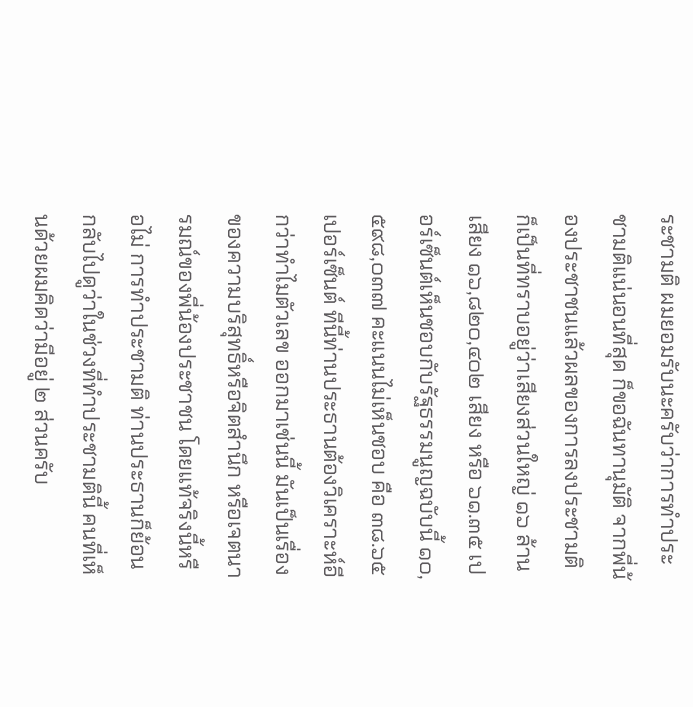ระชามติ ผมยอมรับนะครับว่าการทำประชามติแน่นอนที่สุด ก็ขอฉันทานุมัติ จากพี่น้องประชาชนแล้วผลของการลงประชามติก็เป็นที่ทราบอยู่ว่าเสียงส่วนใหญ่ ๑๖ ล้านเสียง ๑๖,๘๒๐,๔๐๒ เสียง หรือ ๖๑.๓๕ เปอร์เซ็นต์เห็นชอบกับรัฐธรรมนูญฉบับนี้ ๑๐,๕๙๘,๐๓๗ คะแนนไม่เห็นชอบ คือ ๓๘.๖๕ เปอร์เซ็นต์ ทีนี้ท่านประธานต้องวิเคราะห์อีกว่าทำไมตัวเลข ออกมาเช่นนี้ มันเป็นเรื่องของความบริสุทธิ์หรือจิตสำนึก หรือเจตนารมณ์ของพี่น้องประชาชน โดยแท้จริงนี้หรือไม่ การทำประชามติ ท่านประธานก็ย้อนกลับไปดูว่าในช่วงที่ทำประชามตินี้ คนที่เห็นด้วยผมคิดว่ามีอยู่ ๒ ส่วนครับ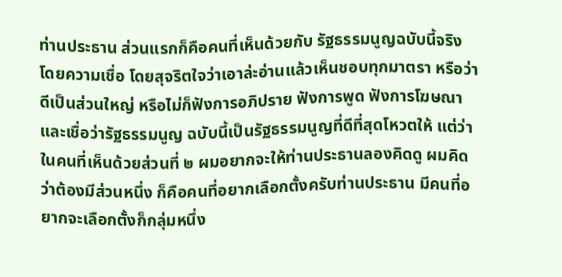ท่านประธาน ส่วนแรกก็คือคนที่เห็นด้วยกับ รัฐธรรมนูญฉบับนี้จริง โดยความเชื่อ โดยสุจริตใจว่าเอาล่ะอ่านแล้วเห็นชอบทุกมาตรา หรือว่า ดีเป็นส่วนใหญ่ หรือไม่ก็ฟังการอภิปราย ฟังการพูด ฟังการโฆษณาและเชื่อว่ารัฐธรรมนูญ ฉบับนี้เป็นรัฐธรรมนูญที่ดีที่สุดโหวตให้ แต่ว่าในคนที่เห็นด้วยส่วนที่ ๒ ผมอยากจะให้ท่านประธานลองคิดดู ผมคิดว่าต้องมีส่วนหนึ่ง ก็คือคนที่อยากเลือกตั้งครับท่านประธาน มีคนที่อยากจะเลือกตั้งก็กลุ่มหนึ่ง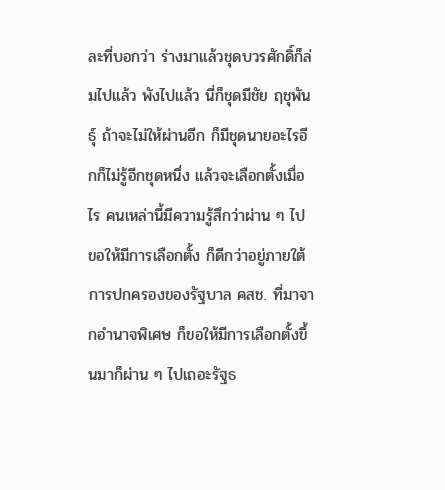ละที่บอกว่า ร่างมาแล้วชุดบวรศักดิ์ก็ล่มไปแล้ว พังไปแล้ว นี่ก็ชุดมีชัย ฤชุพันธุ์ ถ้าจะไม่ให้ผ่านอีก ก็มีชุดนายอะไรอีกก็ไม่รู้อีกชุดหนึ่ง แล้วจะเลือกตั้งเมื่อไร คนเหล่านี้มีความรู้สึกว่าผ่าน ๆ ไป ขอให้มีการเลือกตั้ง ก็ดีกว่าอยู่ภายใต้การปกครองของรัฐบาล คสช. ที่มาจากอำนาจพิเศษ ก็ขอให้มีการเลือกตั้งขึ้นมาก็ผ่าน ๆ ไปเถอะรัฐธ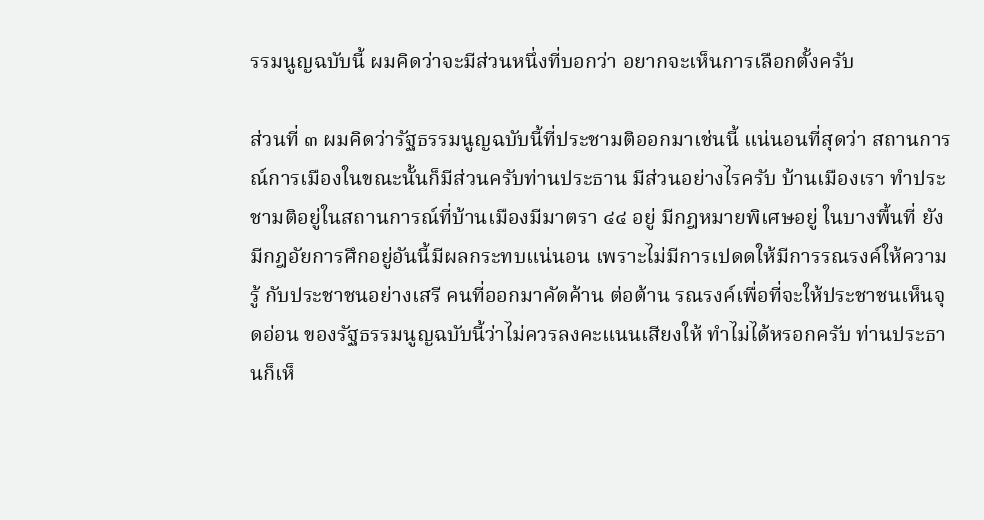รรมนูญฉบับนี้ ผมคิดว่าจะมีส่วนหนึ่งที่บอกว่า อยากจะเห็นการเลือกตั้งครับ

ส่วนที่ ๓ ผมคิดว่ารัฐธรรมนูญฉบับนี้ที่ประชามติออกมาเช่นนี้ แน่นอนที่สุดว่า สถานการณ์การเมืองในขณะนั้นก็มีส่วนครับท่านประธาน มีส่วนอย่างไรครับ บ้านเมืองเรา ทำประชามติอยู่ในสถานการณ์ที่บ้านเมืองมีมาตรา ๔๔ อยู่ มีกฎหมายพิเศษอยู่ ในบางพื้นที่ ยังมีกฎอัยการศึกอยู่อันนี้มีผลกระทบแน่นอน เพราะไม่มีการเปดดให้มีการรณรงค์ให้ความรู้ กับประชาชนอย่างเสรี คนที่ออกมาคัดค้าน ต่อต้าน รณรงค์เพื่อที่จะให้ประชาชนเห็นจุดอ่อน ของรัฐธรรมนูญฉบับนี้ว่าไม่ควรลงคะแนนเสียงให้ ทำไม่ได้หรอกครับ ท่านประธานก็เห็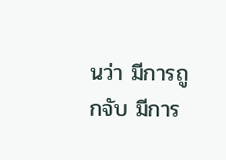นว่า มีการถูกจับ มีการ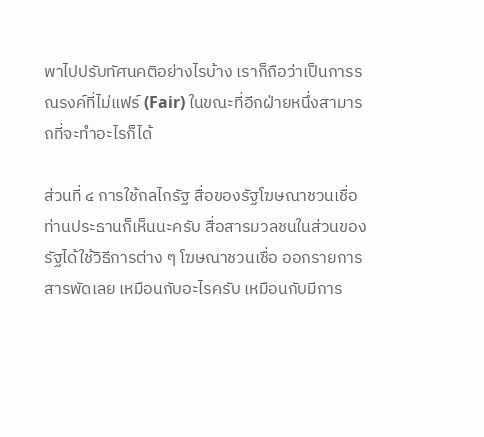พาไปปรับทัศนคติอย่างไรบ้าง เราก็ถือว่าเป็นการรณรงค์ที่ไม่แฟร์ (Fair) ในขณะที่อีกฝ่ายหนึ่งสามารถที่จะทำอะไรก็ได้

ส่วนที่ ๔ การใช้กลไกรัฐ สื่อของรัฐโฆษณาชวนเชื่อ ท่านประธานก็เห็นนะครับ สื่อสารมวลชนในส่วนของรัฐได้ใช้วิธีการต่าง ๆ โฆษณาชวนเชื่อ ออกรายการสารพัดเลย เหมือนกับอะไรครับ เหมือนกับมีการ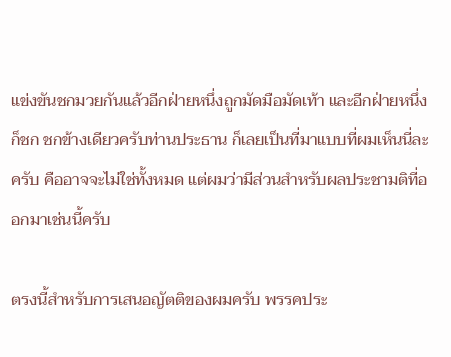แข่งขันชกมวยกันแล้วอีกฝ่ายหนึ่งถูกมัดมือมัดเท้า และอีกฝ่ายหนึ่งก็ชก ชกข้างเดียวครับท่านประธาน ก็เลยเป็นที่มาแบบที่ผมเห็นนี่ละครับ คืออาจจะไม่ใช่ทั้งหมด แต่ผมว่ามีส่วนสำหรับผลประชามติที่ออกมาเช่นนี้ครับ

ตรงนี้สำหรับการเสนอญัตติของผมครับ พรรคประ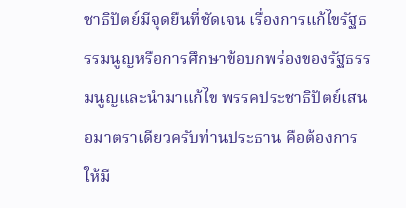ชาธิปัตย์มีจุดยืนที่ชัดเจน เรื่องการแก้ไขรัฐธรรมนูญหรือการศึกษาข้อบกพร่องของรัฐธรรมนูญและนำมาแก้ไข พรรคประชาธิปัตย์เสนอมาตราเดียวครับท่านประธาน คือต้องการให้มี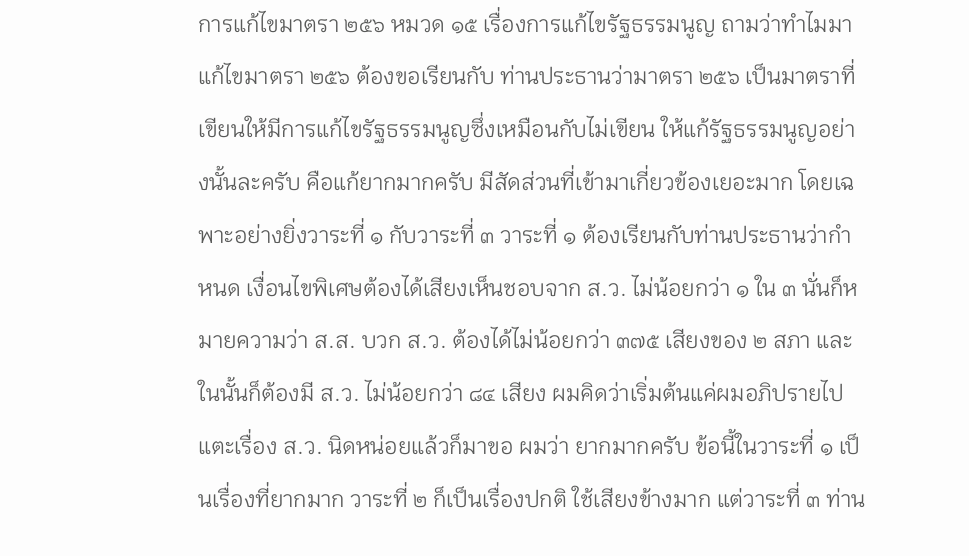การแก้ไขมาตรา ๒๕๖ หมวด ๑๕ เรื่องการแก้ไขรัฐธรรมนูญ ถามว่าทำไมมาแก้ไขมาตรา ๒๕๖ ต้องขอเรียนกับ ท่านประธานว่ามาตรา ๒๕๖ เป็นมาตราที่เขียนให้มีการแก้ไขรัฐธรรมนูญซึ่งเหมือนกับไม่เขียน ให้แก้รัฐธรรมนูญอย่างนั้นละครับ คือแก้ยากมากครับ มีสัดส่วนที่เข้ามาเกี่ยวข้องเยอะมาก โดยเฉพาะอย่างยิ่งวาระที่ ๑ กับวาระที่ ๓ วาระที่ ๑ ต้องเรียนกับท่านประธานว่ากำหนด เงื่อนไขพิเศษต้องได้เสียงเห็นชอบจาก ส.ว. ไม่น้อยกว่า ๑ ใน ๓ นั่นก็หมายความว่า ส.ส. บวก ส.ว. ต้องได้ไม่น้อยกว่า ๓๗๕ เสียงของ ๒ สภา และในนั้นก็ต้องมี ส.ว. ไม่น้อยกว่า ๘๔ เสียง ผมคิดว่าเริ่มต้นแค่ผมอภิปรายไปแตะเรื่อง ส.ว. นิดหน่อยแล้วก็มาขอ ผมว่า ยากมากครับ ข้อนี้ในวาระที่ ๑ เป็นเรื่องที่ยากมาก วาระที่ ๒ ก็เป็นเรื่องปกติ ใช้เสียงข้างมาก แต่วาระที่ ๓ ท่าน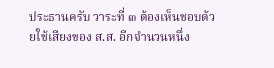ประธานครับ วาระที่ ๓ ต้องเห็นชอบด้วยใช้เสียงของ ส.ส. อีกจำนวนหนึ่ง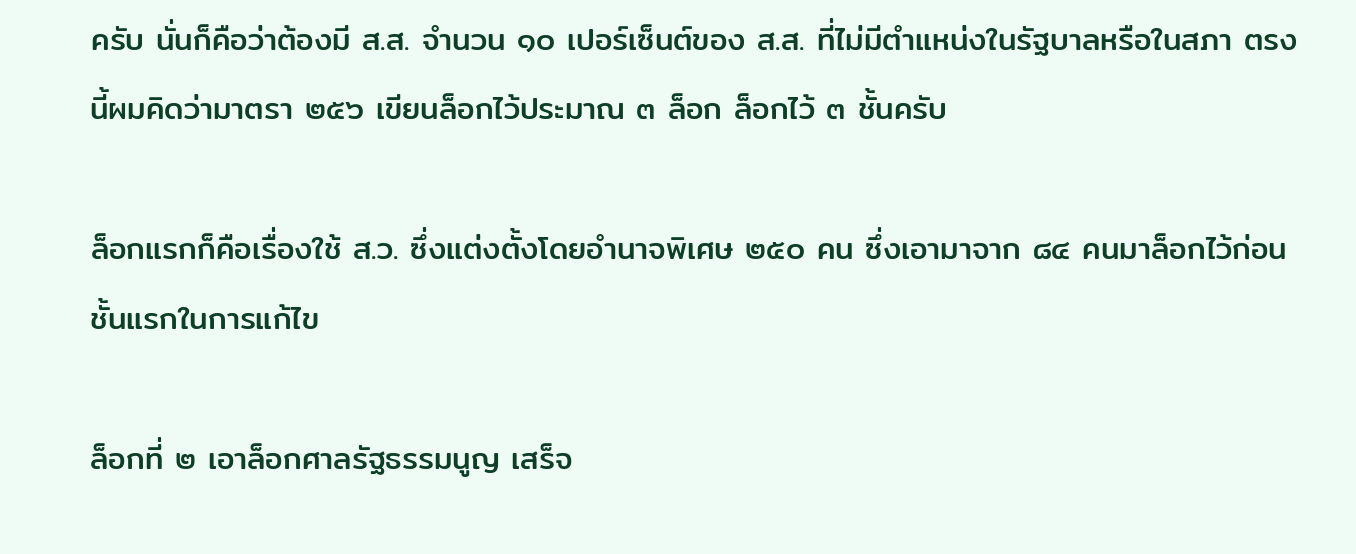ครับ นั่นก็คือว่าต้องมี ส.ส. จำนวน ๑๐ เปอร์เซ็นต์ของ ส.ส. ที่ไม่มีตำแหน่งในรัฐบาลหรือในสภา ตรงนี้ผมคิดว่ามาตรา ๒๕๖ เขียนล็อกไว้ประมาณ ๓ ล็อก ล็อกไว้ ๓ ชั้นครับ

ล็อกแรกก็คือเรื่องใช้ ส.ว. ซึ่งแต่งตั้งโดยอำนาจพิเศษ ๒๕๐ คน ซึ่งเอามาจาก ๘๔ คนมาล็อกไว้ก่อนชั้นแรกในการแก้ไข

ล็อกที่ ๒ เอาล็อกศาลรัฐธรรมนูญ เสร็จ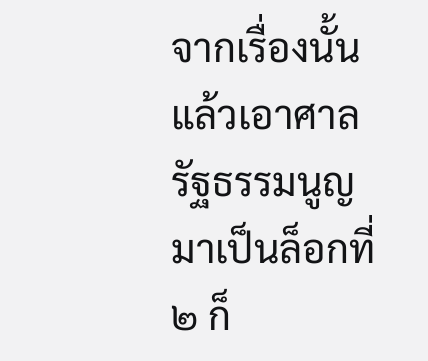จากเรื่องนั้นแล้วเอาศาลรัฐธรรมนูญ มาเป็นล็อกที่ ๒ ก็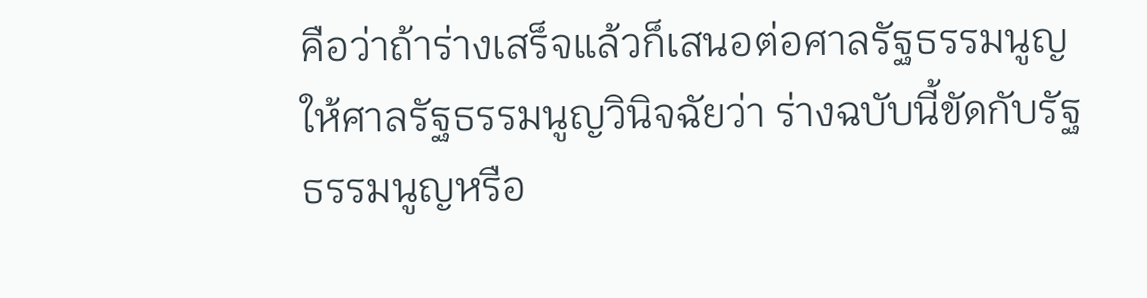คือว่าถ้าร่างเสร็จแล้วก็เสนอต่อศาลรัฐธรรมนูญให้ศาลรัฐธรรมนูญวินิจฉัยว่า ร่างฉบับนี้ขัดกับรัฐธรรมนูญหรือ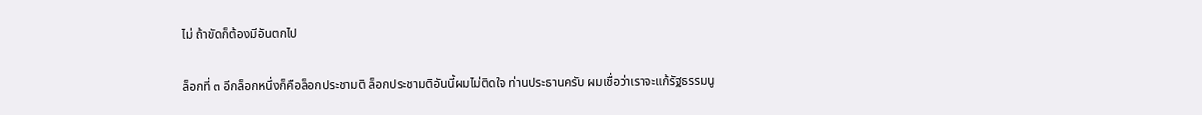ไม่ ถ้าขัดก็ต้องมีอันตกไป

ล็อกที่ ๓ อีกล็อกหนึ่งก็คือล็อกประชามติ ล็อกประชามติอันนี้ผมไม่ติดใจ ท่านประธานครับ ผมเชื่อว่าเราจะแก้รัฐธรรมนู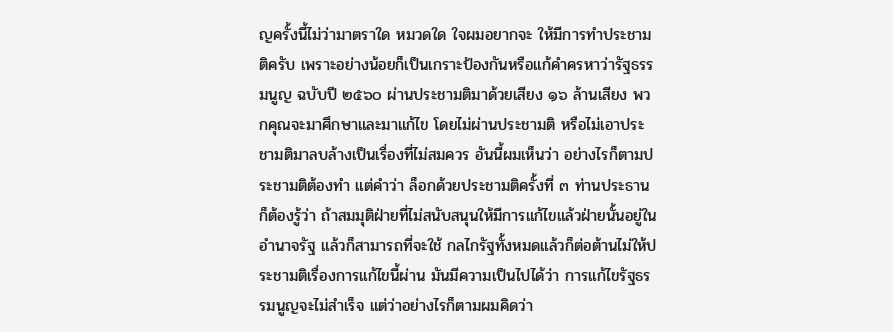ญครั้งนี้ไม่ว่ามาตราใด หมวดใด ใจผมอยากจะ ให้มีการทำประชามติครับ เพราะอย่างน้อยก็เป็นเกราะป้องกันหรือแก้คำครหาว่ารัฐธรรมนูญ ฉบับปี ๒๕๖๐ ผ่านประชามติมาด้วยเสียง ๑๖ ล้านเสียง พวกคุณจะมาศึกษาและมาแก้ไข โดยไม่ผ่านประชามติ หรือไม่เอาประชามติมาลบล้างเป็นเรื่องที่ไม่สมควร อันนี้ผมเห็นว่า อย่างไรก็ตามประชามติต้องทำ แต่คำว่า ล็อกด้วยประชามติครั้งที่ ๓ ท่านประธานก็ต้องรู้ว่า ถ้าสมมุติฝ่ายที่ไม่สนับสนุนให้มีการแก้ไขแล้วฝ่ายนั้นอยู่ในอำนาจรัฐ แล้วก็สามารถที่จะใช้ กลไกรัฐทั้งหมดแล้วก็ต่อต้านไม่ให้ประชามติเรื่องการแก้ไขนี้ผ่าน มันมีความเป็นไปได้ว่า การแก้ไขรัฐธรรมนูญจะไม่สำเร็จ แต่ว่าอย่างไรก็ตามผมคิดว่า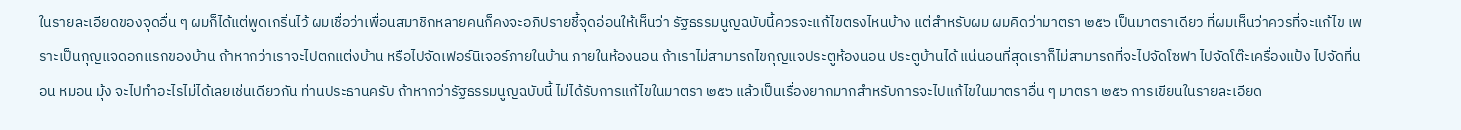ในรายละเอียดของจุดอื่น ๆ ผมก็ได้แต่พูดเกริ่นไว้ ผมเชื่อว่าเพื่อนสมาชิกหลายคนก็คงจะอภิปรายชี้จุดอ่อนให้เห็นว่า รัฐธรรมนูญฉบับนี้ควรจะแก้ไขตรงไหนบ้าง แต่สำหรับผม ผมคิดว่ามาตรา ๒๕๖ เป็นมาตราเดียว ที่ผมเห็นว่าควรที่จะแก้ไข เพราะเป็นกุญแจดอกแรกของบ้าน ถ้าหากว่าเราจะไปตกแต่งบ้าน หรือไปจัดเฟอร์นิเจอร์ภายในบ้าน ภายในห้องนอน ถ้าเราไม่สามารถไขกุญแจประตูห้องนอน ประตูบ้านได้ แน่นอนที่สุดเราก็ไม่สามารถที่จะไปจัดโซฟา ไปจัดโต๊ะเครื่องแป้ง ไปจัดที่นอน หมอน มุ้ง จะไปทำอะไรไม่ได้เลยเช่นเดียวกัน ท่านประธานครับ ถ้าหากว่ารัฐธรรมนูญฉบับนี้ ไม่ได้รับการแก้ไขในมาตรา ๒๕๖ แล้วเป็นเรื่องยากมากสำหรับการจะไปแก้ไขในมาตราอื่น ๆ มาตรา ๒๕๖ การเขียนในรายละเอียด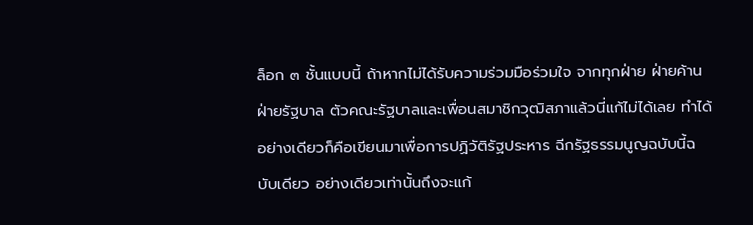ล็อก ๓ ชั้นแบบนี้ ถ้าหากไม่ได้รับความร่วมมือร่วมใจ จากทุกฝ่าย ฝ่ายค้าน ฝ่ายรัฐบาล ตัวคณะรัฐบาลและเพื่อนสมาชิกวุฒิสภาแล้วนี่แก้ไม่ได้เลย ทำได้อย่างเดียวก็คือเขียนมาเพื่อการปฏิวัติรัฐประหาร ฉีกรัฐธรรมนูญฉบับนี้ฉบับเดียว อย่างเดียวเท่านั้นถึงจะแก้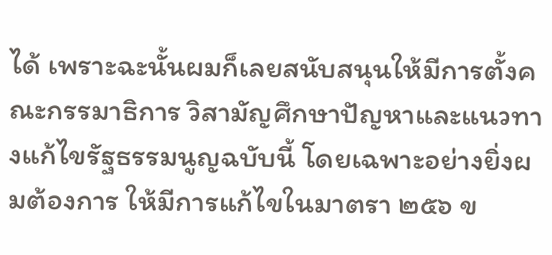ได้ เพราะฉะนั้นผมก็เลยสนับสนุนให้มีการตั้งคณะกรรมาธิการ วิสามัญศึกษาปัญหาและแนวทางแก้ไขรัฐธรรมนูญฉบับนี้ โดยเฉพาะอย่างยิ่งผมต้องการ ให้มีการแก้ไขในมาตรา ๒๕๖ ข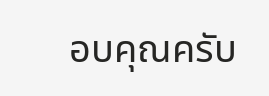อบคุณครับ